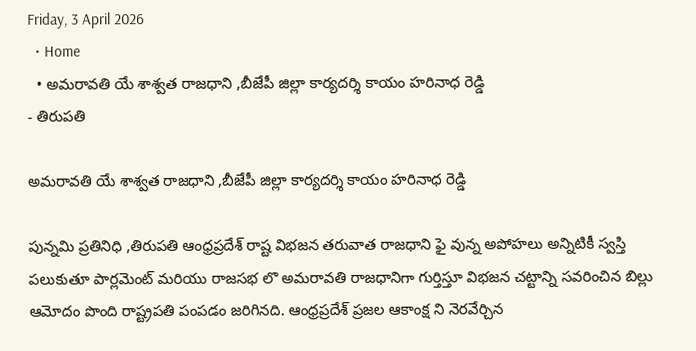Friday, 3 April 2026
  • Home
  • అమరావతి యే శాశ్వత రాజధాని ,బీజేపీ జిల్లా కార్యదర్శి కాయం హరినాధ రెడ్డి
- తిరుపతి

అమరావతి యే శాశ్వత రాజధాని ,బీజేపీ జిల్లా కార్యదర్శి కాయం హరినాధ రెడ్డి

పున్నమి ప్రతినిధి ,తిరుపతి ఆంధ్రప్రదేశ్ రాష్ట విభజన తరువాత రాజధాని ఫై వున్న అపోహలు అన్నిటికీ స్వస్తి పలుకుతూ పార్లమెంట్ మరియు రాజసభ లొ అమరావతి రాజధానిగా గుర్తిస్తూ విభజన చట్టాన్ని సవరించిన బిల్లు ఆమోదం పొంది రాష్ట్రపతి పంపడం జరిగినది. ఆంధ్రప్రదేశ్ ప్రజల ఆకాంక్ష ని నెరవేర్చిన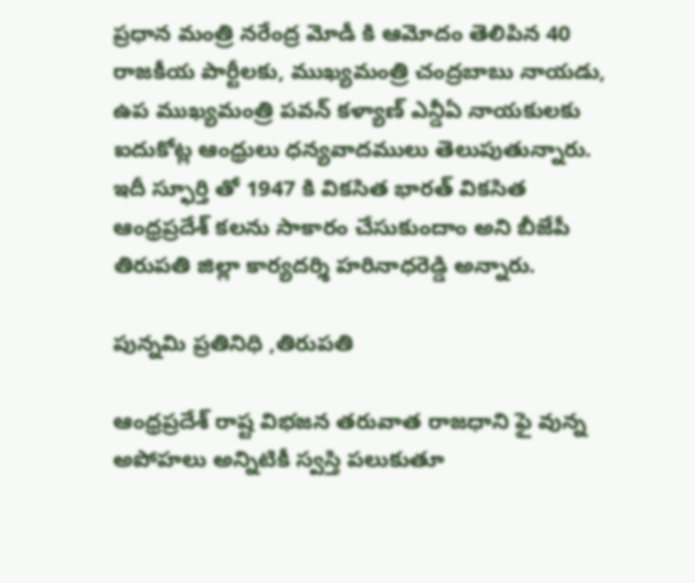ప్రధాన మంత్రి నరేంద్ర మోడీ కి ఆమోదం తెలిపిన 40 రాజకీయ పార్టీలకు, ముఖ్యమంత్రి చంద్రబాబు నాయడు, ఉప ముఖ్యమంత్రి పవన్ కళ్యాణ్ ఎన్డీఏ నాయకులకు ఐదుకోట్ల ఆంధ్రులు ధన్యవాదములు తెలుపుతున్నారు. ఇదీ స్ఫూర్తి తో 1947 కి వికసిత భారత్ వికసిత ఆంధ్రప్రదేశ్ కలను సాకారం చేసుకుందాం అని బీజేపీ తిరుపతి జిల్లా కార్యదర్శి హరినాధరెడ్డి అన్నారు.

పున్నమి ప్రతినిధి ,తిరుపతి

ఆంధ్రప్రదేశ్ రాష్ట విభజన తరువాత రాజధాని ఫై వున్న అపోహలు అన్నిటికీ స్వస్తి పలుకుతూ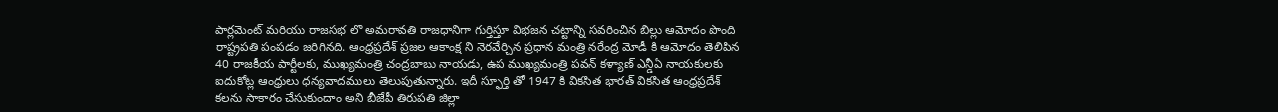పార్లమెంట్ మరియు రాజసభ లొ అమరావతి రాజధానిగా గుర్తిస్తూ విభజన చట్టాన్ని సవరించిన బిల్లు ఆమోదం పొంది రాష్ట్రపతి పంపడం జరిగినది. ఆంధ్రప్రదేశ్ ప్రజల ఆకాంక్ష ని నెరవేర్చిన ప్రధాన మంత్రి నరేంద్ర మోడీ కి ఆమోదం తెలిపిన 40 రాజకీయ పార్టీలకు, ముఖ్యమంత్రి చంద్రబాబు నాయడు, ఉప ముఖ్యమంత్రి పవన్ కళ్యాణ్ ఎన్డీఏ నాయకులకు ఐదుకోట్ల ఆంధ్రులు ధన్యవాదములు తెలుపుతున్నారు. ఇదీ స్ఫూర్తి తో 1947 కి వికసిత భారత్ వికసిత ఆంధ్రప్రదేశ్ కలను సాకారం చేసుకుందాం అని బీజేపీ తిరుపతి జిల్లా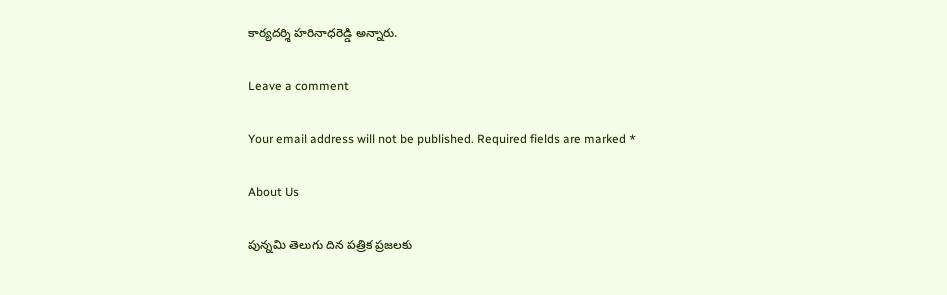కార్యదర్శి హరినాధరెడ్డి అన్నారు.

Leave a comment

Your email address will not be published. Required fields are marked *

About Us

పున్నమి తెలుగు దిన పత్రిక ప్రజలకు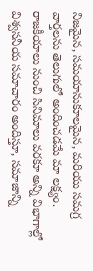నిజమైన, సమయానుకూలమైన, మరియు సమగ్ర వార్తలను తెలుగులో అందించడమే మా లక్ష్యం.
రాజకీయాలు నుంచి సినిమాలు వరకూ అన్ని విభాగాల్లో విశ్వసనీయ సమాచారం అందిస్తూ, సమాజాన్ని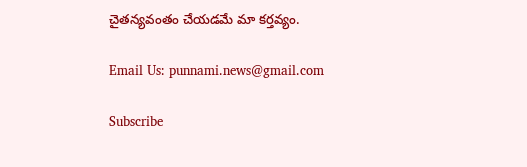చైతన్యవంతం చేయడమే మా కర్తవ్యం.

Email Us: punnami.news@gmail.com

Subscribe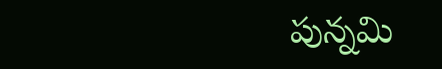పున్నమి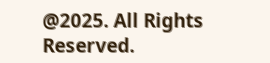@2025. All Rights Reserved.